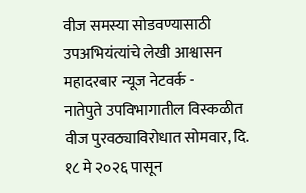वीज समस्या सोडवण्यासाठी उपअभियंत्यांचे लेखी आश्वासन
महादरबार न्यूज नेटवर्क -
नातेपुते उपविभागातील विस्कळीत वीज पुरवठ्याविरोधात सोमवार, दि. १८ मे २०२६ पासून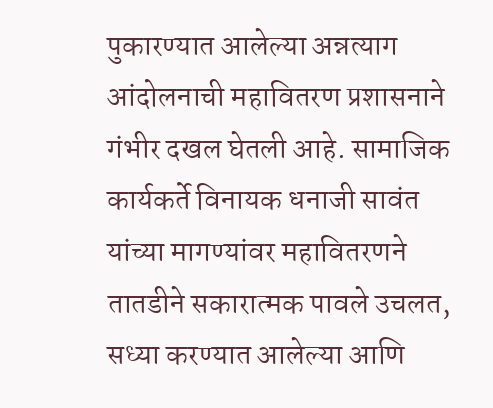पुकारण्यात आलेल्या अन्नत्याग आंदोलनाची महावितरण प्रशासनाने गंभीर दखल घेतली आहे. सामाजिक कार्यकर्ते विनायक धनाजी सावंत यांच्या मागण्यांवर महावितरणने तातडीने सकारात्मक पावले उचलत, सध्या करण्यात आलेल्या आणि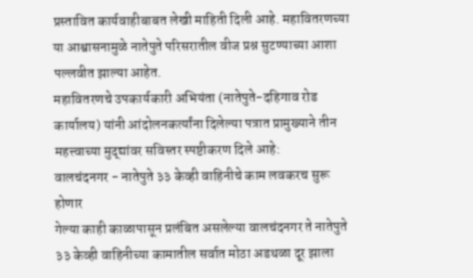प्रस्तावित कार्यवाहीबाबत लेखी माहिती दिली आहे. महावितरणच्या या आश्वासनामुळे नातेपुते परिसरातील वीज प्रश्न सुटण्याच्या आशा पल्लवीत झाल्या आहेत.
महावितरणचे उपकार्यकारी अभियंता (नातेपुते-दहिगाव रोड कार्यालय) यांनी आंदोलनकर्त्यांना दिलेल्या पत्रात प्रामुख्याने तीन महत्त्वाच्या मुद्द्यांवर सविस्तर स्पष्टीकरण दिले आहे:
वालचंदनगर - नातेपुते ३३ केव्ही वाहिनीचे काम लवकरच सुरू होणार
गेल्या काही काळापासून प्रलंबित असलेल्या वालचंदनगर ते नातेपुते ३३ केव्ही वाहिनीच्या कामातील सर्वात मोठा अडथळा दूर झाला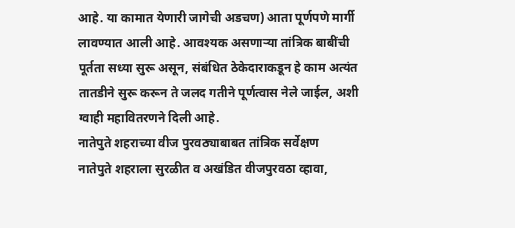आहे. या कामात येणारी जागेची अडचण) आता पूर्णपणे मार्गी लावण्यात आली आहे. आवश्यक असणाऱ्या तांत्रिक बाबींची पूर्तता सध्या सुरू असून, संबंधित ठेकेदाराकडून हे काम अत्यंत तातडीने सुरू करून ते जलद गतीने पूर्णत्वास नेले जाईल, अशी ग्वाही महावितरणने दिली आहे.
नातेपुते शहराच्या वीज पुरवठ्याबाबत तांत्रिक सर्वेक्षण
नातेपुते शहराला सुरळीत व अखंडित वीजपुरवठा व्हावा,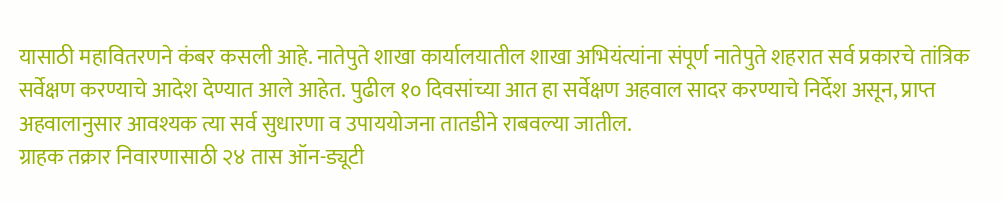यासाठी महावितरणने कंबर कसली आहे. नातेपुते शाखा कार्यालयातील शाखा अभियंत्यांना संपूर्ण नातेपुते शहरात सर्व प्रकारचे तांत्रिक सर्वेक्षण करण्याचे आदेश देण्यात आले आहेत. पुढील १० दिवसांच्या आत हा सर्वेक्षण अहवाल सादर करण्याचे निर्देश असून, प्राप्त अहवालानुसार आवश्यक त्या सर्व सुधारणा व उपाययोजना तातडीने राबवल्या जातील.
ग्राहक तक्रार निवारणासाठी २४ तास ऑन-ड्यूटी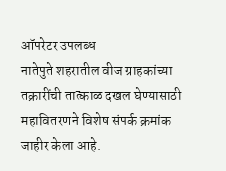ऑपरेटर उपलब्ध
नातेपुते शहरातील वीज ग्राहकांच्या तक्रारींची तात्काळ दखल घेण्यासाठी महावितरणने विशेष संपर्क क्रमांक जाहीर केला आहे.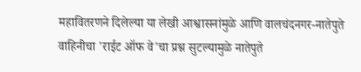महावितरणने दिलेल्या या लेखी आश्वासनांमुळे आणि वालचंदनगर-नातेपुते वाहिनीचा 'राईट ऑफ वे'चा प्रश्न सुटल्यामुळे नातेपुते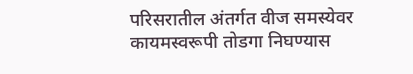परिसरातील अंतर्गत वीज समस्येवर कायमस्वरूपी तोडगा निघण्यास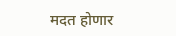मदत होणार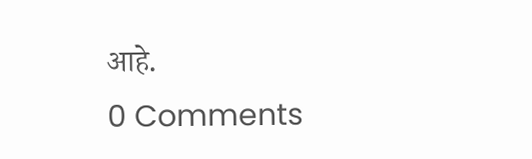आहे.
0 Comments